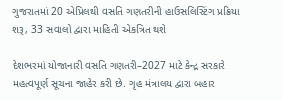ગુજરાતમાં 20 એપ્રિલથી વસતિ ગણતરીની હાઉસલિસ્ટિંગ પ્રક્રિયા શરૂ, 33 સવાલો દ્વારા માહિતી એકત્રિત થશે

દેશભરમાં યોજાનારી વસતિ ગણતરી–2027 માટે કેન્દ્ર સરકારે મહત્વપૂર્ણ સૂચના જાહેર કરી છે. ગૃહ મંત્રાલય દ્વારા બહાર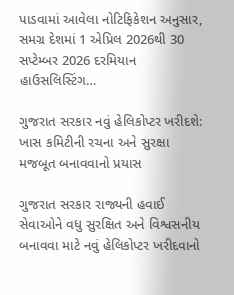પાડવામાં આવેલા નોટિફિકેશન અનુસાર, સમગ્ર દેશમાં 1 એપ્રિલ 2026થી 30 સપ્ટેમ્બર 2026 દરમિયાન હાઉસલિસ્ટિંગ…

ગુજરાત સરકાર નવું હેલિકોપ્ટર ખરીદશે: ખાસ કમિટીની રચના અને સુરક્ષા મજબૂત બનાવવાનો પ્રયાસ

ગુજરાત સરકાર રાજ્યની હવાઈ સેવાઓને વધુ સુરક્ષિત અને વિશ્વસનીય બનાવવા માટે નવું હેલિકોપ્ટર ખરીદવાનો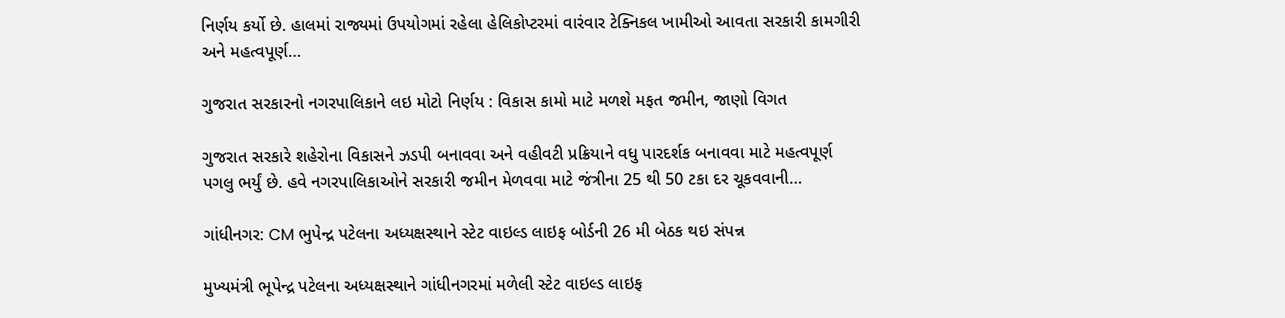નિર્ણય કર્યો છે. હાલમાં રાજ્યમાં ઉપયોગમાં રહેલા હેલિકોપ્ટરમાં વારંવાર ટેક્નિકલ ખામીઓ આવતા સરકારી કામગીરી અને મહત્વપૂર્ણ…

ગુજરાત સરકારનો નગરપાલિકાને લઇ મોટો નિર્ણય : વિકાસ કામો માટે મળશે મફત જમીન, જાણો વિગત

ગુજરાત સરકારે શહેરોના વિકાસને ઝડપી બનાવવા અને વહીવટી પ્રક્રિયાને વધુ પારદર્શક બનાવવા માટે મહત્વપૂર્ણ પગલુ ભર્યું છે. હવે નગરપાલિકાઓને સરકારી જમીન મેળવવા માટે જંત્રીના 25 થી 50 ટકા દર ચૂકવવાની…

ગાંધીનગર: CM ભુપેન્દ્ર પટેલના અધ્યક્ષસ્થાને સ્ટેટ વાઇલ્ડ લાઇફ બોર્ડની 26 મી બેઠક થઇ સંપન્ન

મુખ્યમંત્રી ભૂપેન્દ્ર પટેલના અધ્યક્ષસ્થાને ગાંધીનગરમાં મળેલી સ્ટેટ વાઇલ્ડ લાઇફ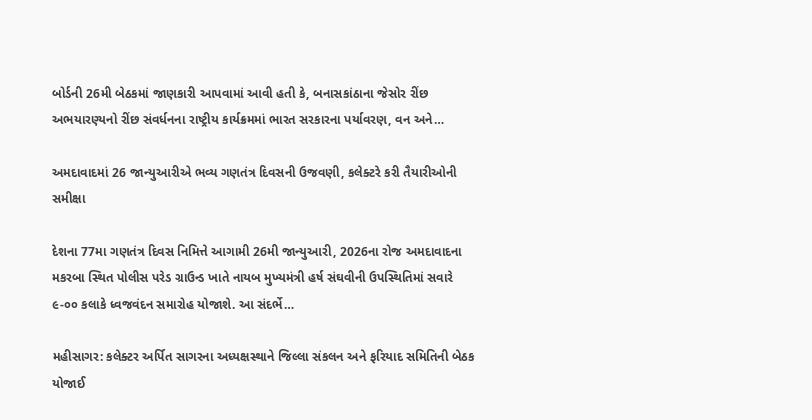બોર્ડની 26મી બેઠકમાં જાણકારી આપવામાં આવી હતી કે, બનાસકાંઠાના જેસોર રીંછ અભયારણ્યનો રીંછ સંવર્ધનના રાષ્ટ્રીય કાર્યક્રમમાં ભારત સરકારના પર્યાવરણ, વન અને…

અમદાવાદમાં 26 જાન્યુઆરીએ ભવ્ય ગણતંત્ર દિવસની ઉજવણી, કલેક્ટરે કરી તૈયારીઓની સમીક્ષા

દેશના 77મા ગણતંત્ર દિવસ નિમિત્તે આગામી 26મી જાન્યુઆરી, 2026ના રોજ અમદાવાદના મકરબા સ્થિત પોલીસ પરેડ ગ્રાઉન્ડ ખાતે નાયબ મુખ્યમંત્રી હર્ષ સંઘવીની ઉપસ્થિતિમાં સવારે ૯-૦૦ કલાકે ધ્વજવંદન સમારોહ યોજાશે. આ સંદર્ભે…

મહીસાગર: કલેક્ટર અર્પિત સાગરના અધ્યક્ષસ્થાને જિલ્લા સંકલન અને ફરિયાદ સમિતિની બેઠક યોજાઈ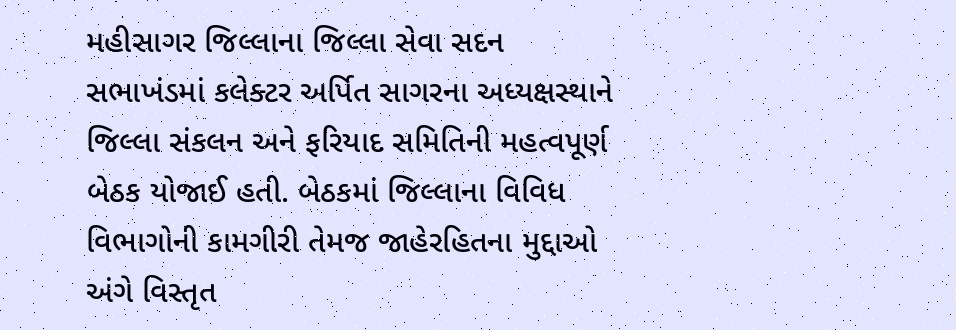મહીસાગર જિલ્લાના જિલ્લા સેવા સદન સભાખંડમાં કલેક્ટર અર્પિત સાગરના અધ્યક્ષસ્થાને જિલ્લા સંકલન અને ફરિયાદ સમિતિની મહત્વપૂર્ણ બેઠક યોજાઈ હતી. બેઠકમાં જિલ્લાના વિવિધ વિભાગોની કામગીરી તેમજ જાહેરહિતના મુદ્દાઓ અંગે વિસ્તૃત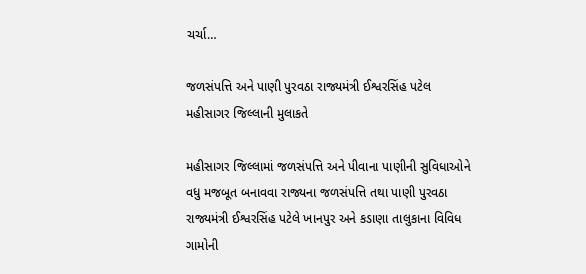ચર્ચા…

જળસંપત્તિ અને પાણી પુરવઠા રાજ્યમંત્રી ઈશ્વરસિંહ પટેલ મહીસાગર જિલ્લાની મુલાકતે

મહીસાગર જિલ્લામાં જળસંપત્તિ અને પીવાના પાણીની સુવિધાઓને વધુ મજબૂત બનાવવા રાજ્યના જળસંપત્તિ તથા પાણી પુરવઠા રાજ્યમંત્રી ઈશ્વરસિંહ પટેલે ખાનપુર અને કડાણા તાલુકાના વિવિધ ગામોની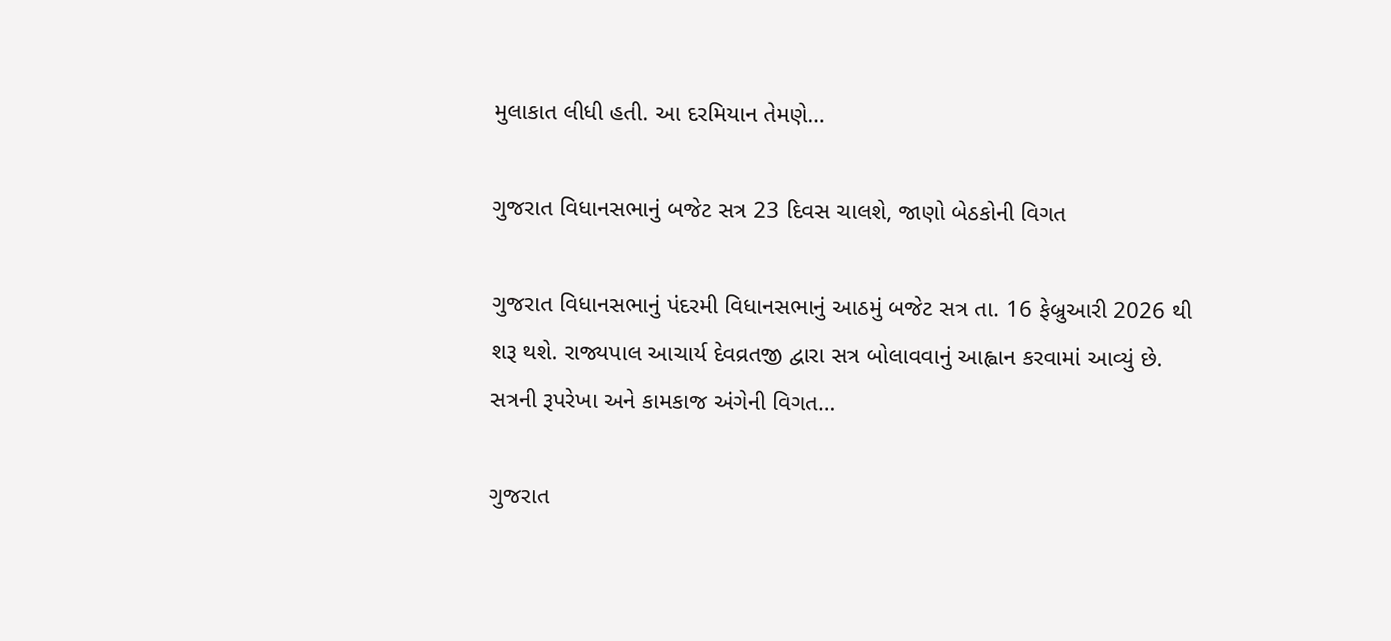મુલાકાત લીધી હતી. આ દરમિયાન તેમણે…

ગુજરાત વિધાનસભાનું બજેટ સત્ર 23 દિવસ ચાલશે, જાણો બેઠકોની વિગત

ગુજરાત વિધાનસભાનું પંદરમી વિધાનસભાનું આઠમું બજેટ સત્ર તા. 16 ફેબ્રુઆરી 2026 થી શરૂ થશે. રાજ્યપાલ આચાર્ય દેવવ્રતજી દ્વારા સત્ર બોલાવવાનું આહ્વાન કરવામાં આવ્યું છે. સત્રની રૂપરેખા અને કામકાજ અંગેની વિગત…

ગુજરાત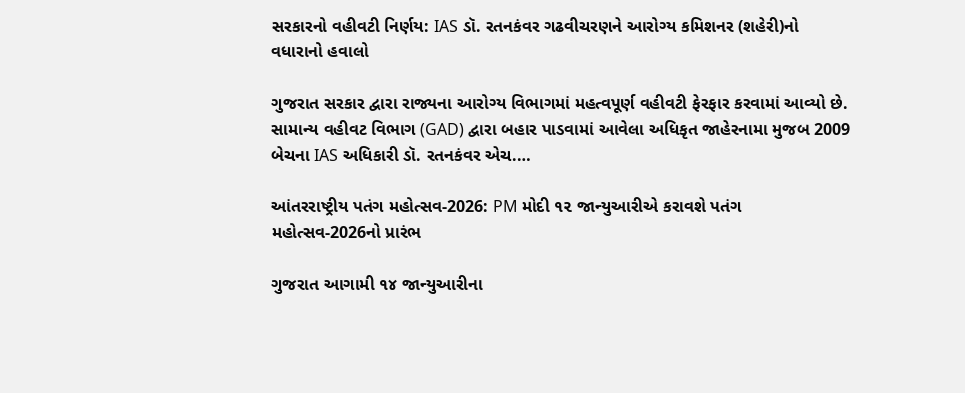સરકારનો વહીવટી નિર્ણય: IAS ડૉ. રતનકંવર ગઢવીચરણને આરોગ્ય કમિશનર (શહેરી)નો વધારાનો હવાલો

ગુજરાત સરકાર દ્વારા રાજ્યના આરોગ્ય વિભાગમાં મહત્વપૂર્ણ વહીવટી ફેરફાર કરવામાં આવ્યો છે. સામાન્ય વહીવટ વિભાગ (GAD) દ્વારા બહાર પાડવામાં આવેલા અધિકૃત જાહેરનામા મુજબ 2009 બેચના IAS અધિકારી ડૉ. રતનકંવર એચ.…

આંતરરાષ્ટ્રીય પતંગ મહોત્સવ-2026: PM મોદી ૧૨ જાન્યુઆરીએ કરાવશે પતંગ મહોત્સવ-2026નો પ્રારંભ

ગુજરાત આગામી ૧૪ જાન્યુઆરીના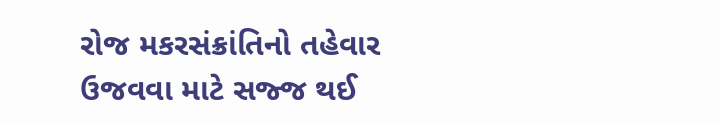રોજ મકરસંક્રાંતિનો તહેવાર ઉજવવા માટે સજ્જ થઈ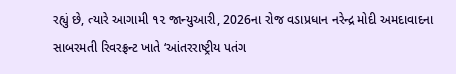રહ્યું છે, ત્યારે આગામી ૧૨ જાન્યુઆરી, 2026ના રોજ વડાપ્રધાન નરેન્દ્ર મોદી અમદાવાદના સાબરમતી રિવરફ્રન્ટ ખાતે ‘આંતરરાષ્ટ્રીય પતંગ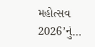મહોત્સવ 2026’નું…